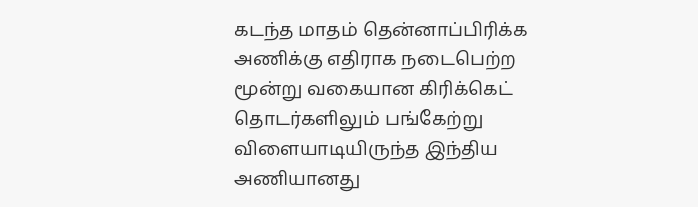கடந்த மாதம் தென்னாப்பிரிக்க அணிக்கு எதிராக நடைபெற்ற மூன்று வகையான கிரிக்கெட் தொடர்களிலும் பங்கேற்று விளையாடியிருந்த இந்திய அணியானது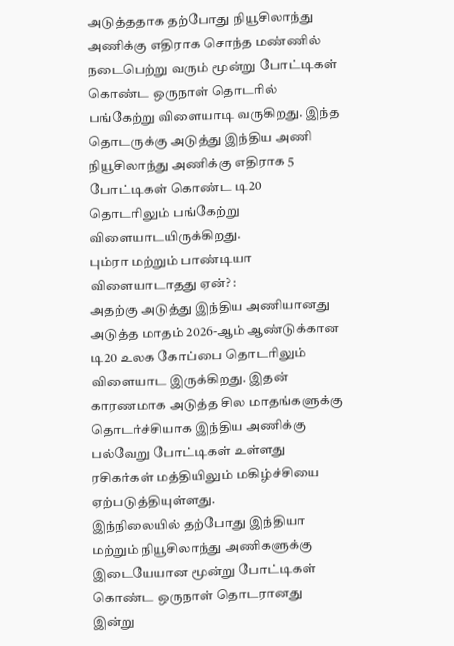அடுத்ததாக தற்போது நியூசிலாந்து அணிக்கு எதிராக சொந்த மண்ணில் நடைபெற்று வரும் மூன்று போட்டிகள் கொண்ட ஒருநாள் தொடரில் பங்கேற்று விளையாடி வருகிறது. இந்த தொடருக்கு அடுத்து இந்திய அணி நியூசிலாந்து அணிக்கு எதிராக 5 போட்டிகள் கொண்ட டி20 தொடரிலும் பங்கேற்று விளையாடயிருக்கிறது.
பும்ரா மற்றும் பாண்டியா விளையாடாதது ஏன்? :
அதற்கு அடுத்து இந்திய அணியானது அடுத்த மாதம் 2026-ஆம் ஆண்டுக்கான டி20 உலக கோப்பை தொடரிலும் விளையாட இருக்கிறது. இதன் காரணமாக அடுத்த சில மாதங்களுக்கு தொடர்ச்சியாக இந்திய அணிக்கு பல்வேறு போட்டிகள் உள்ளது ரசிகர்கள் மத்தியிலும் மகிழ்ச்சியை ஏற்படுத்தியுள்ளது.
இந்நிலையில் தற்போது இந்தியா மற்றும் நியூசிலாந்து அணிகளுக்கு இடையேயான மூன்று போட்டிகள் கொண்ட ஒருநாள் தொடரானது இன்று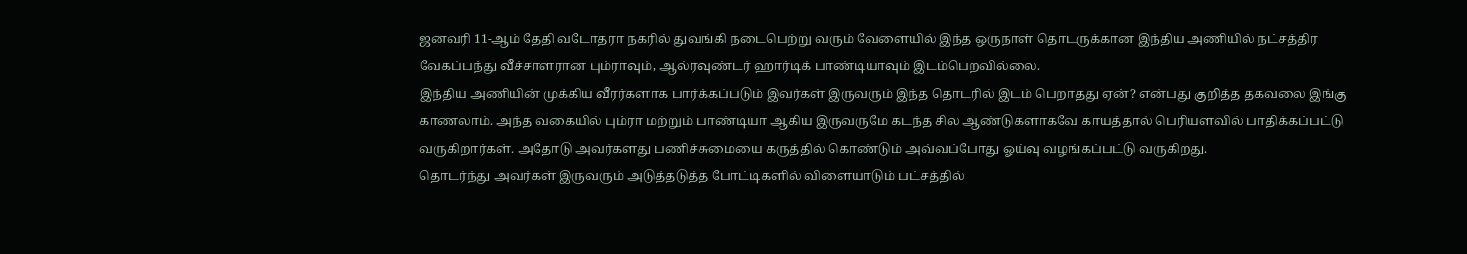ஜனவரி 11-ஆம் தேதி வடோதரா நகரில் துவங்கி நடைபெற்று வரும் வேளையில் இந்த ஒருநாள் தொடருக்கான இந்திய அணியில் நட்சத்திர வேகப்பந்து வீச்சாளரான பும்ராவும், ஆல்ரவுண்டர் ஹார்டிக் பாண்டியாவும் இடம்பெறவில்லை.
இந்திய அணியின் முக்கிய வீரர்களாக பார்க்கப்படும் இவர்கள் இருவரும் இந்த தொடரில் இடம் பெறாதது ஏன்? என்பது குறித்த தகவலை இங்கு காணலாம். அந்த வகையில் பும்ரா மற்றும் பாண்டியா ஆகிய இருவருமே கடந்த சில ஆண்டுகளாகவே காயத்தால் பெரியளவில் பாதிக்கப்பட்டு வருகிறார்கள். அதோடு அவர்களது பணிச்சுமையை கருத்தில் கொண்டும் அவ்வப்போது ஓய்வு வழங்கப்பட்டு வருகிறது.
தொடர்ந்து அவர்கள் இருவரும் அடுத்தடுத்த போட்டிகளில் விளையாடும் பட்சத்தில்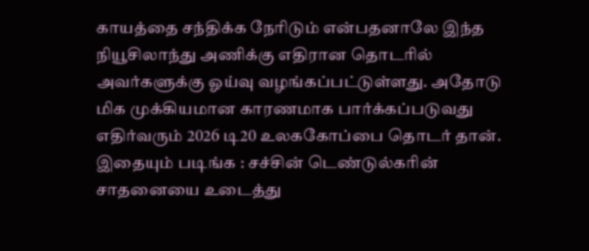காயத்தை சந்திக்க நேரிடும் என்பதனாலே இந்த நியூசிலாந்து அணிக்கு எதிரான தொடரில் அவர்களுக்கு ஓய்வு வழங்கப்பட்டுள்ளது. அதோடு மிக முக்கியமான காரணமாக பார்க்கப்படுவது எதிர்வரும் 2026 டி20 உலககோப்பை தொடர் தான்.
இதையும் படிங்க : சச்சின் டெண்டுல்கரின் சாதனையை உடைத்து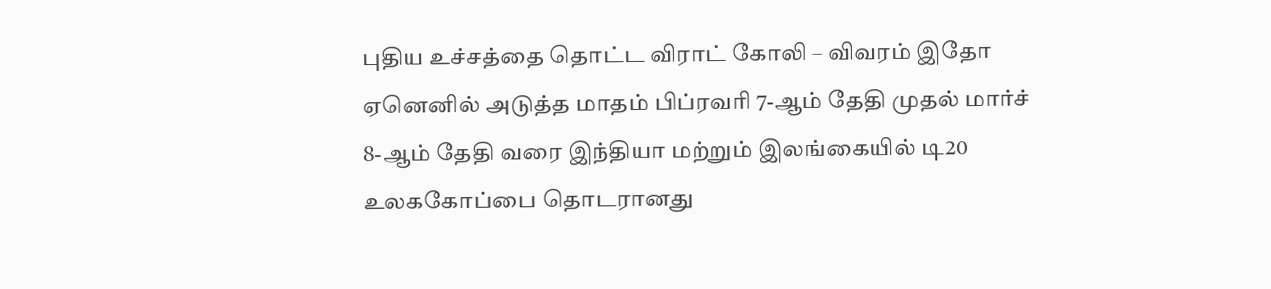புதிய உச்சத்தை தொட்ட விராட் கோலி – விவரம் இதோ
ஏனெனில் அடுத்த மாதம் பிப்ரவரி 7-ஆம் தேதி முதல் மார்ச் 8-ஆம் தேதி வரை இந்தியா மற்றும் இலங்கையில் டி20 உலககோப்பை தொடரானது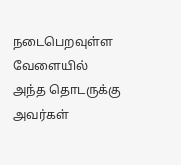நடைபெறவுள்ள வேளையில் அந்த தொடருக்கு அவர்கள்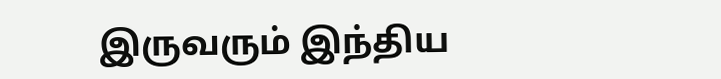இருவரும் இந்திய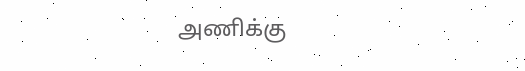அணிக்கு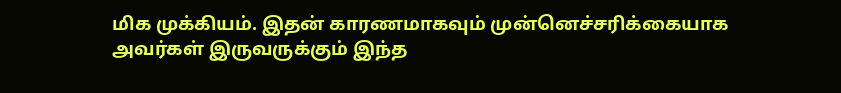மிக முக்கியம். இதன் காரணமாகவும் முன்னெச்சரிக்கையாக அவர்கள் இருவருக்கும் இந்த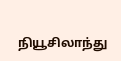நியூசிலாந்து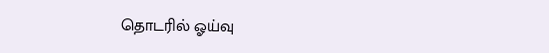தொடரில் ஓய்வு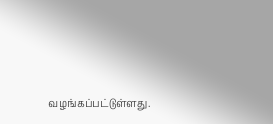வழங்கப்பட்டுள்ளது.